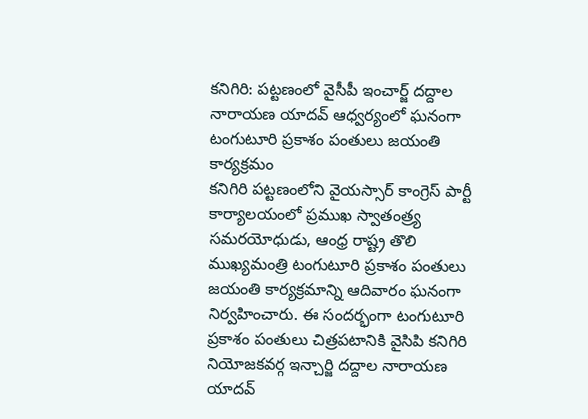కనిగిరి: పట్టణంలో వైసీపీ ఇంచార్జ్ దద్దాల నారాయణ యాదవ్ ఆధ్వర్యంలో ఘనంగా టంగుటూరి ప్రకాశం పంతులు జయంతి కార్యక్రమం
కనిగిరి పట్టణంలోని వైయస్సార్ కాంగ్రెస్ పార్టీ కార్యాలయంలో ప్రముఖ స్వాతంత్ర్య సమరయోధుడు, ఆంధ్ర రాష్ట్ర తొలి ముఖ్యమంత్రి టంగుటూరి ప్రకాశం పంతులు జయంతి కార్యక్రమాన్ని ఆదివారం ఘనంగా నిర్వహించారు. ఈ సందర్భంగా టంగుటూరి ప్రకాశం పంతులు చిత్రపటానికి వైసిపి కనిగిరి నియోజకవర్గ ఇన్చార్జి దద్దాల నారాయణ యాదవ్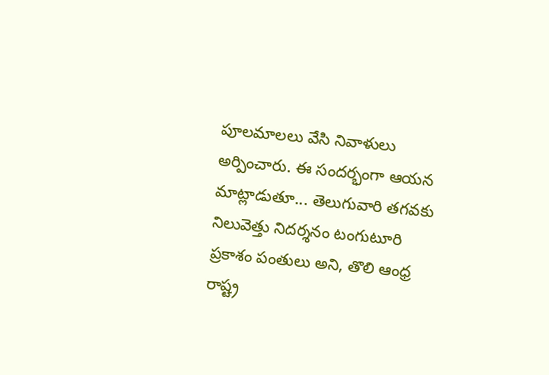పూలమాలలు వేసి నివాళులు అర్పించారు. ఈ సందర్భంగా ఆయన మాట్లాడుతూ... తెలుగువారి తగవకు నిలువెత్తు నిదర్శనం టంగుటూరి ప్రకాశం పంతులు అని, తొలి ఆంధ్ర రాష్ట్ర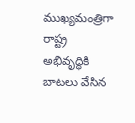ముఖ్యమంత్రిగా రాష్ట్ర అభివృద్ధికి బాటలు వేసిన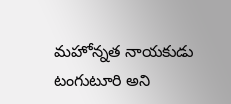మహోన్నత నాయకుడు టంగుటూరి అని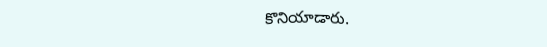కొనియాడారు.